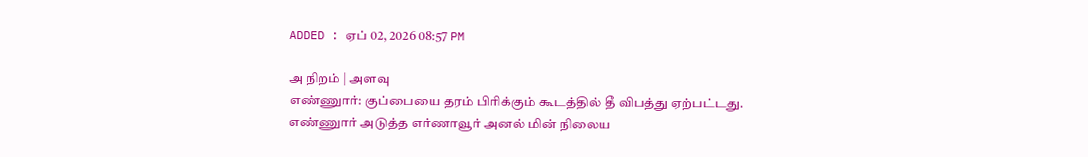ADDED : ஏப் 02, 2026 08:57 PM

அ நிறம் | அளவு
எண்ணுார்: குப்பையை தரம் பிரிக்கும் கூடத்தில் தீ விபத்து ஏற்பட்டது.
எண்ணுார் அடுத்த எர்ணாவூர் அனல் மின் நிலைய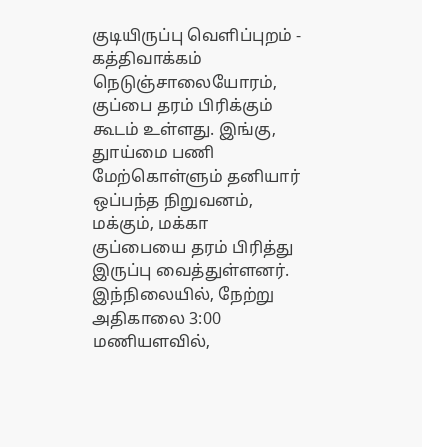குடியிருப்பு வெளிப்புறம் - கத்திவாக்கம் நெடுஞ்சாலையோரம், குப்பை தரம் பிரிக்கும் கூடம் உள்ளது. இங்கு, துாய்மை பணி மேற்கொள்ளும் தனியார் ஒப்பந்த நிறுவனம், மக்கும், மக்கா குப்பையை தரம் பிரித்து இருப்பு வைத்துள்ளனர்.
இந்நிலையில், நேற்று அதிகாலை 3:00 மணியளவில்,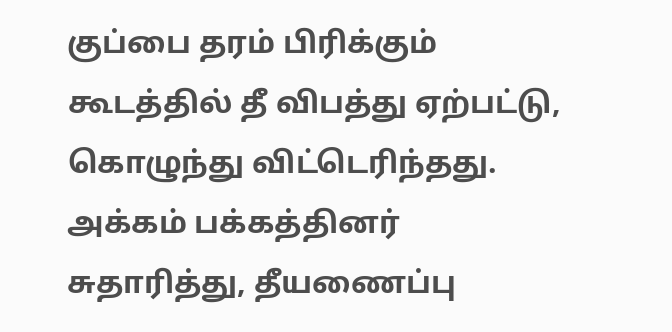குப்பை தரம் பிரிக்கும் கூடத்தில் தீ விபத்து ஏற்பட்டு, கொழுந்து விட்டெரிந்தது. அக்கம் பக்கத்தினர் சுதாரித்து, தீயணைப்பு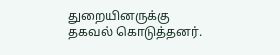துறையினருக்கு தகவல் கொடுத்தனர்.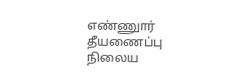எண்ணுார் தீயணைப்பு நிலைய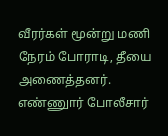வீரர்கள் மூன்று மணி நேரம் போராடி, தீயை அணைத்தனர். எண்ணுார் போலீசார்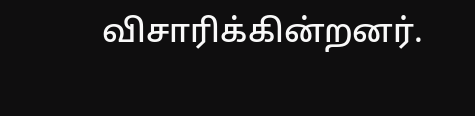விசாரிக்கின்றனர்.